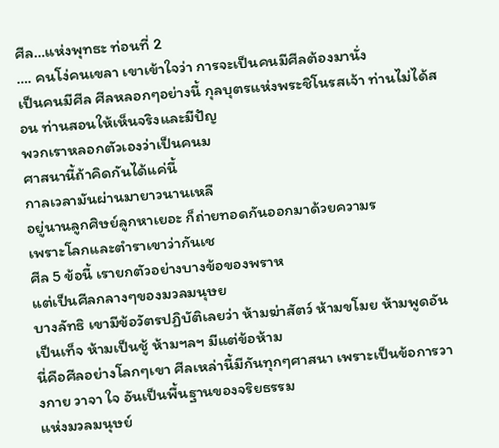ศีล…แห่งพุทธะ ท่อนที่ 2
…. คนโง่คนเขลา เขาเข้าใจว่า การจะเป็นคนมีศีลต้องมานั่ง
เป็นคนมีศีล ศีลหลอกๆอย่างนี้ กุลบุตรแห่งพระชิโนรสเจ้า ท่านไม่ได้สอน ท่านสอนให้เห็นจริงและมีปัญ
พวกเราหลอกตัวเองว่าเป็นคนม
ศาสนานี้ถ้าคิดกันได้แค่นี้
กาลเวลามันผ่านมายาวนานเหลื
อยู่นานลูกศิษย์ลูกหาเยอะ ก็ถ่ายทอดกันออกมาด้วยความร
เพราะโลกและตำราเขาว่ากันเช
ศีล 5 ข้อนี้ เรายกตัวอย่างบางข้อของพราห
แต่เป็นศีลกลางๆของมวลมนุษย
บางลัทธิ เขามีข้อวัตรปฏิบัติเลยว่า ห้ามฆ่าสัตว์ ห้ามขโมย ห้ามพูดอันเป็นเท็จ ห้ามเป็นชู้ ห้ามฯลฯ มีแต่ข้อห้าม
นี่คือศีลอย่างโลกๆเขา ศีลเหล่านี้มีกันทุกๆศาสนา เพราะเป็นข้อการวางกาย วาจา ใจ อันเป็นพื้นฐานของจริยธรรม
แห่งมวลมนุษย์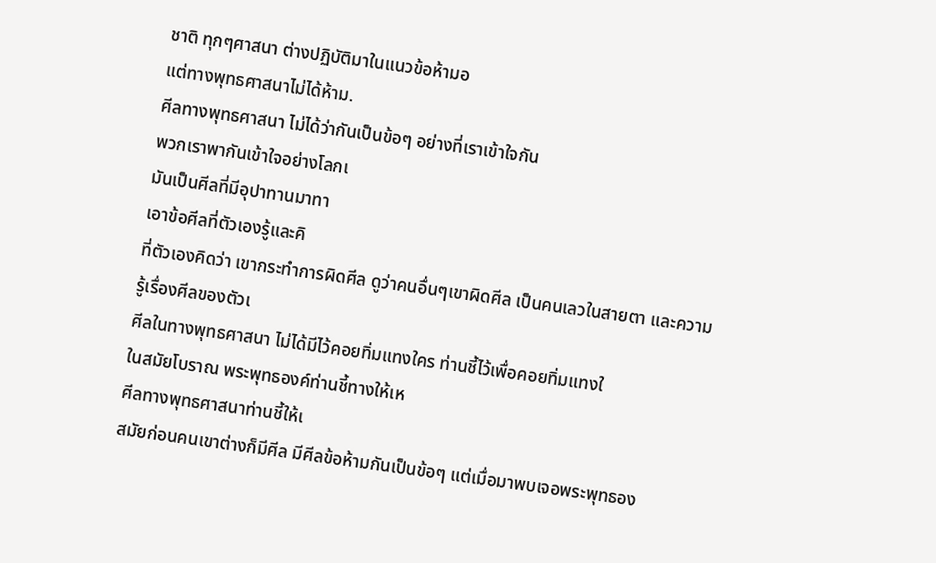ชาติ ทุกๆศาสนา ต่างปฏิบัติมาในแนวข้อห้ามอ
แต่ทางพุทธศาสนาไม่ได้ห้าม.
ศีลทางพุทธศาสนา ไม่ได้ว่ากันเป็นข้อๆ อย่างที่เราเข้าใจกัน
พวกเราพากันเข้าใจอย่างโลกเ
มันเป็นศีลที่มีอุปาทานมาทา
เอาข้อศีลที่ตัวเองรู้และคิ
ที่ตัวเองคิดว่า เขากระทำการผิดศีล ดูว่าคนอื่นๆเขาผิดศีล เป็นคนเลวในสายตา และความรู้เรื่องศีลของตัวเ
ศีลในทางพุทธศาสนา ไม่ได้มีไว้คอยทิ่มแทงใคร ท่านชี้ไว้เพื่อคอยทิ่มแทงใ
ในสมัยโบราณ พระพุทธองค์ท่านชี้ทางให้เห
ศีลทางพุทธศาสนาท่านชี้ให้เ
สมัยก่อนคนเขาต่างก็มีศีล มีศีลข้อห้ามกันเป็นข้อๆ แต่เมื่อมาพบเจอพระพุทธอง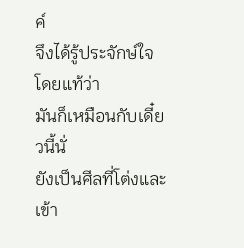ค์
จึงได้รู้ประจักษ์ใจโดยแท้ว่า
มันก็เหมือนกับเดี๋ยวนี้นั่
ยังเป็นศีลที่โต่งและเข้า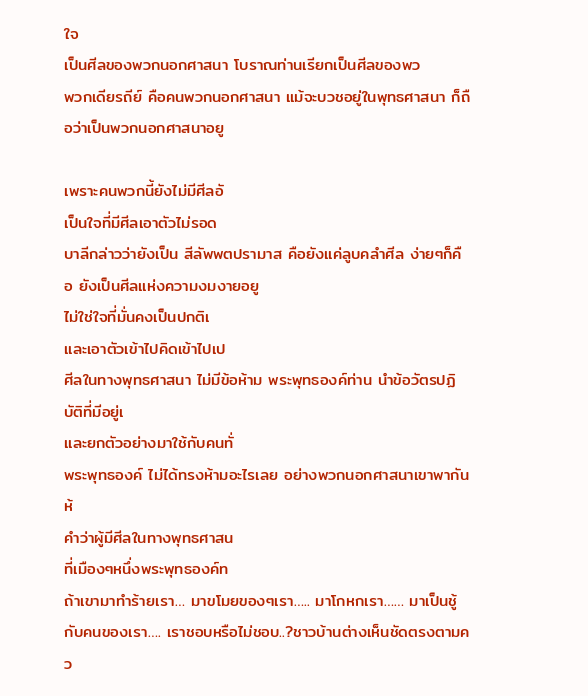ใจ
เป็นศีลของพวกนอกศาสนา โบราณท่านเรียกเป็นศีลของพว
พวกเดียรถีย์ คือคนพวกนอกศาสนา แม้จะบวชอยู่ในพุทธศาสนา ก็ถือว่าเป็นพวกนอกศาสนาอยู

เพราะคนพวกนี้ยังไม่มีศีลอั
เป็นใจที่มีศีลเอาตัวไม่รอด
บาลีกล่าวว่ายังเป็น สีลัพพตปรามาส คือยังแค่ลูบคลำศีล ง่ายๆก็คือ ยังเป็นศีลแห่งความงมงายอยู
ไม่ใช่ใจที่มั่นคงเป็นปกติเ
และเอาตัวเข้าไปคิดเข้าไปเป
ศีลในทางพุทธศาสนา ไม่มีข้อห้าม พระพุทธองค์ท่าน นำข้อวัตรปฏิบัติที่มีอยู่เ
และยกตัวอย่างมาใช้กับคนทั่
พระพุทธองค์ ไม่ได้ทรงห้ามอะไรเลย อย่างพวกนอกศาสนาเขาพากันห้
คำว่าผู้มีศีลในทางพุทธศาสน
ที่เมืองๆหนึ่งพระพุทธองค์ท
ถ้าเขามาทำร้ายเรา… มาขโมยของๆเรา….. มาโกหกเรา…… มาเป็นชู้กับคนของเรา…. เราชอบหรือไม่ชอบ..?ชาวบ้านต่างเห็นชัดตรงตามคว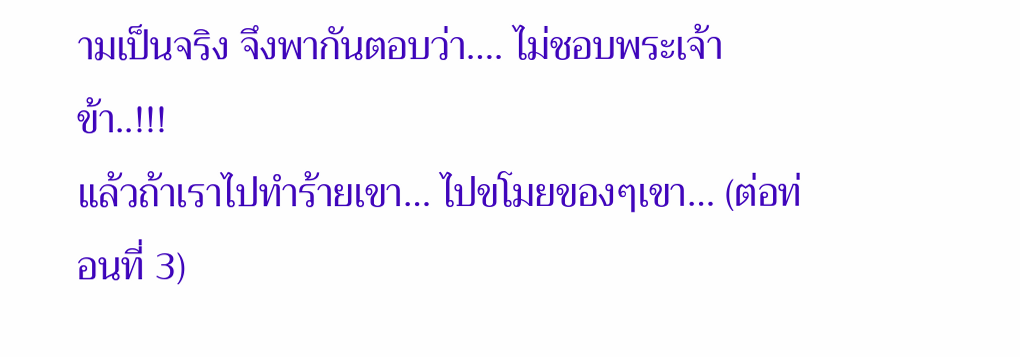ามเป็นจริง จึงพากันตอบว่า…. ไม่ชอบพระเจ้าข้า..!!!
แล้วถ้าเราไปทำร้ายเขา… ไปขโมยของๆเขา… (ต่อท่อนที่ 3)